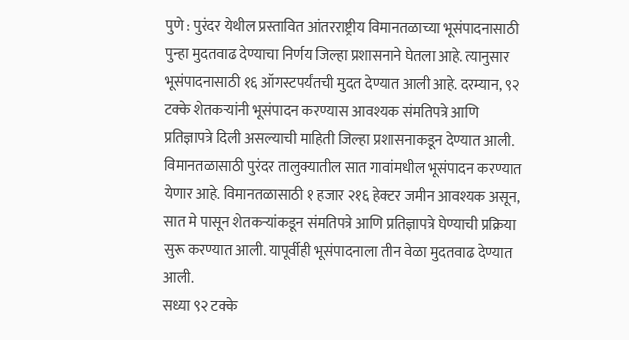पुणे : पुरंदर येथील प्रस्तावित आंतरराष्ट्रीय विमानतळाच्या भूसंपादनासाठी पुन्हा मुदतवाढ देण्याचा निर्णय जिल्हा प्रशासनाने घेतला आहे. त्यानुसार भूसंपादनासाठी १६ ऑगस्टपर्यंतची मुदत देण्यात आली आहे. दरम्यान, ९२ टक्के शेतकऱ्यांनी भूसंपादन करण्यास आवश्यक संमतिपत्रे आणि प्रतिज्ञापत्रे दिली असल्याची माहिती जिल्हा प्रशासनाकडून देण्यात आली.
विमानतळासाठी पुरंदर तालुक्यातील सात गावांमधील भूसंपादन करण्यात येणार आहे. विमानतळासाठी १ हजार २१६ हेक्टर जमीन आवश्यक असून, सात मे पासून शेतकऱ्यांकडून संमतिपत्रे आणि प्रतिज्ञापत्रे घेण्याची प्रक्रिया सुरू करण्यात आली. यापूर्वीही भूसंपादनाला तीन वेळा मुदतवाढ देण्यात आली.
सध्या ९२ टक्के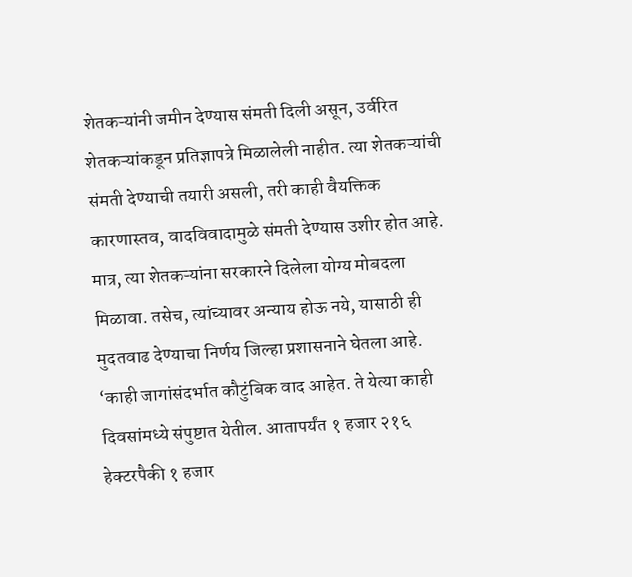शेतकऱ्यांनी जमीन देण्यास संमती दिली असून, उर्वरित शेतकऱ्यांकडून प्रतिज्ञापत्रे मिळालेली नाहीत. त्या शेतकऱ्यांची संमती देण्याची तयारी असली, तरी काही वैयक्तिक कारणास्तव, वादविवादामुळे संमती देण्यास उशीर होत आहे. मात्र, त्या शेतकऱ्यांना सरकारने दिलेला योग्य मोबदला मिळावा. तसेच, त्यांच्यावर अन्याय होऊ नये, यासाठी ही मुदतवाढ देण्याचा निर्णय जिल्हा प्रशासनाने घेतला आहे.
‘काही जागांसंदर्भात कौटुंबिक वाद आहेत. ते येत्या काही दिवसांमध्ये संपुष्टात येतील. आतापर्यंत १ हजार २१६ हेक्टरपैकी १ हजार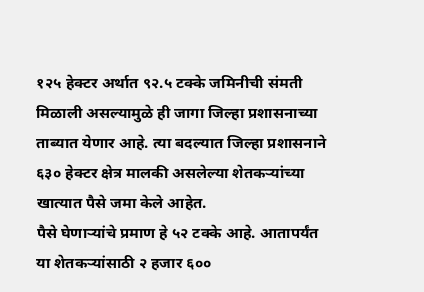१२५ हेक्टर अर्थात ९२.५ टक्के जमिनीची संमती मिळाली असल्यामुळे ही जागा जिल्हा प्रशासनाच्या ताब्यात येणार आहे. त्या बदल्यात जिल्हा प्रशासनाने ६३० हेक्टर क्षेत्र मालकी असलेल्या शेतकऱ्यांच्या खात्यात पैसे जमा केले आहेत.
पैसे घेणाऱ्यांचे प्रमाण हे ५२ टक्के आहे. आतापर्यंत या शेतकऱ्यांसाठी २ हजार ६००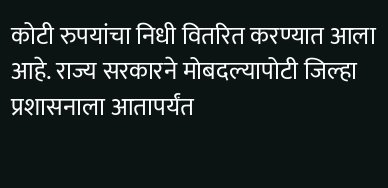कोटी रुपयांचा निधी वितरित करण्यात आला आहे. राज्य सरकारने मोबदल्यापोटी जिल्हा प्रशासनाला आतापर्यंत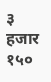३ हजार १५०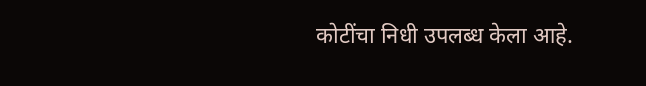कोटींचा निधी उपलब्ध केला आहे.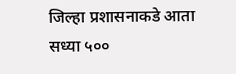जिल्हा प्रशासनाकडे आता सध्या ५००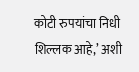कोटी रुपयांचा निधी शिल्लक आहे,’ अशी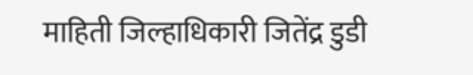माहिती जिल्हाधिकारी जितेंद्र डुडी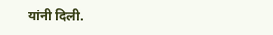यांनी दिली.